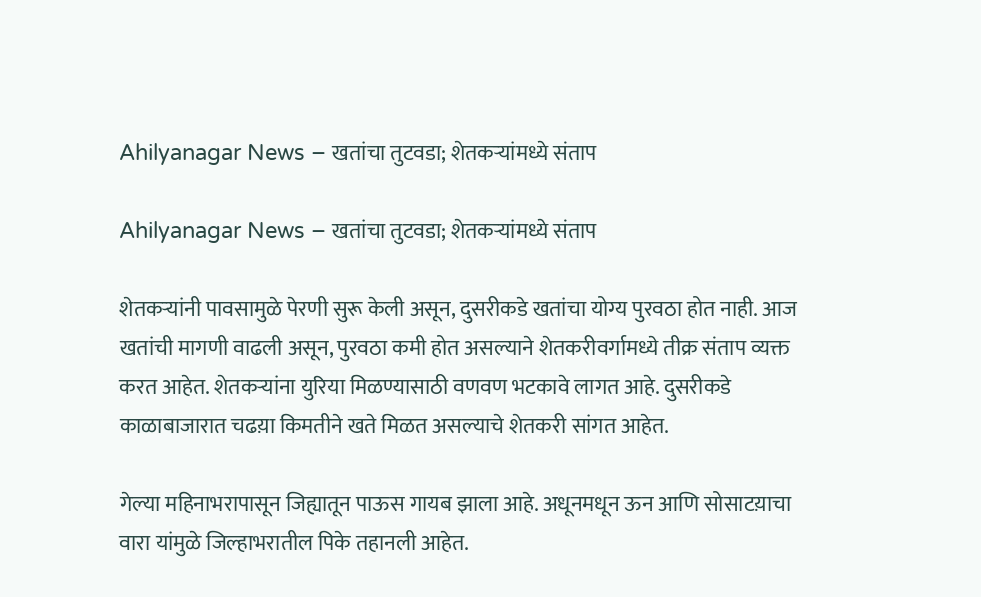Ahilyanagar News – खतांचा तुटवडा; शेतकऱ्यांमध्ये संताप

Ahilyanagar News – खतांचा तुटवडा; शेतकऱ्यांमध्ये संताप

शेतकऱ्यांनी पावसामुळे पेरणी सुरू केली असून, दुसरीकडे खतांचा योग्य पुरवठा होत नाही. आज खतांची मागणी वाढली असून, पुरवठा कमी होत असल्याने शेतकरीवर्गामध्ये तीक्र संताप व्यक्त करत आहेत. शेतकऱ्यांना युरिया मिळण्यासाठी वणवण भटकावे लागत आहे. दुसरीकडे काळाबाजारात चढय़ा किमतीने खते मिळत असल्याचे शेतकरी सांगत आहेत.

गेल्या महिनाभरापासून जिह्यातून पाऊस गायब झाला आहे. अधूनमधून ऊन आणि सोसाटय़ाचा वारा यांमुळे जिल्हाभरातील पिके तहानली आहेत.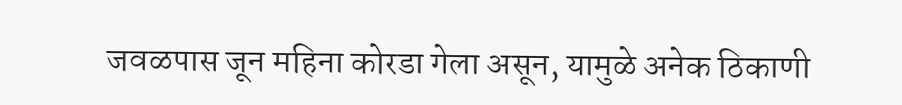जवळपास जून महिना कोरडा गेला असून, यामुळे अनेक ठिकाणी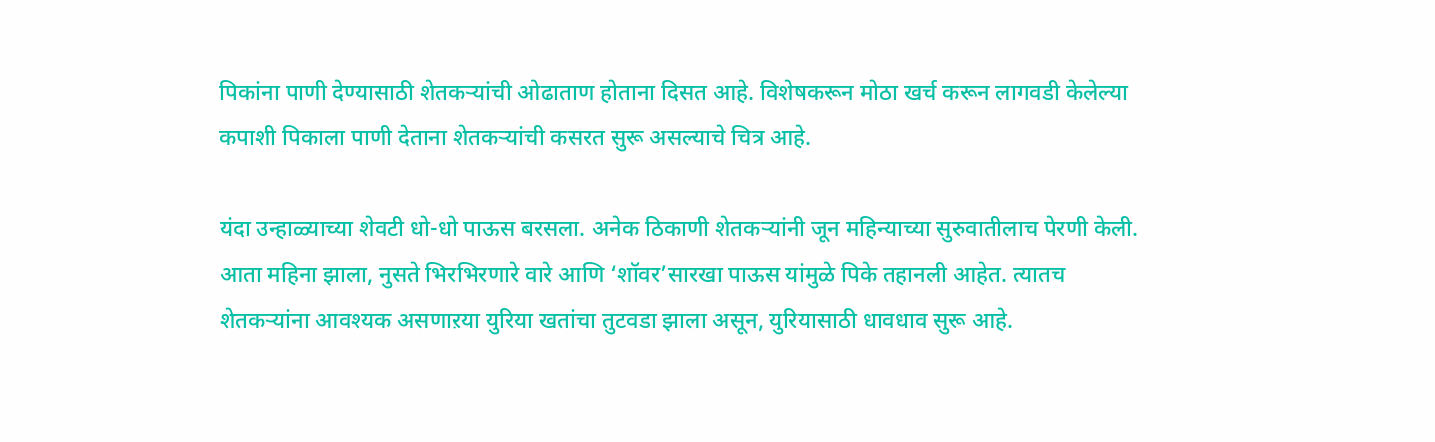पिकांना पाणी देण्यासाठी शेतकऱ्यांची ओढाताण होताना दिसत आहे. विशेषकरून मोठा खर्च करून लागवडी केलेल्या कपाशी पिकाला पाणी देताना शेतकऱ्यांची कसरत सुरू असल्याचे चित्र आहे.

यंदा उन्हाळ्याच्या शेवटी धो-धो पाऊस बरसला. अनेक ठिकाणी शेतकऱ्यांनी जून महिन्याच्या सुरुवातीलाच पेरणी केली. आता महिना झाला, नुसते भिरभिरणारे वारे आणि ‘शॉवर’सारखा पाऊस यांमुळे पिके तहानली आहेत. त्यातच शेतकऱ्यांना आवश्यक असणाऱया युरिया खतांचा तुटवडा झाला असून, युरियासाठी धावधाव सुरू आहे.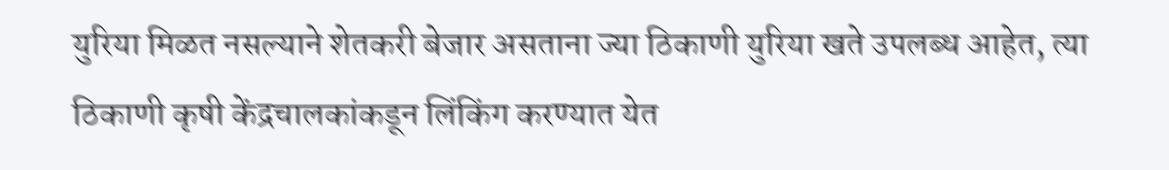युरिया मिळत नसल्याने शेतकरी बेजार असताना ज्या ठिकाणी युरिया खते उपलब्ध आहेत, त्या ठिकाणी कृषी केंद्रचालकांकडून लिंकिंग करण्यात येत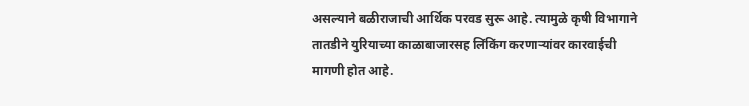असल्याने बळीराजाची आर्थिक परवड सुरू आहे. त्यामुळे कृषी विभागाने तातडीने युरियाच्या काळाबाजारसह लिंकिंग करणाऱ्यांवर कारवाईची मागणी होत आहे.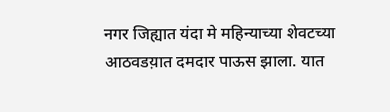नगर जिह्यात यंदा मे महिन्याच्या शेवटच्या आठवडय़ात दमदार पाऊस झाला. यात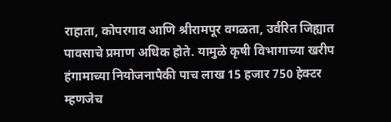राहाता, कोपरगाव आणि श्रीरामपूर वगळता, उर्वरित जिह्यात पावसाचे प्रमाण अधिक होते. यामुळे कृषी विभागाच्या खरीप हंगामाच्या नियोजनापैकी पाच लाख 15 हजार 750 हेक्टर म्हणजेच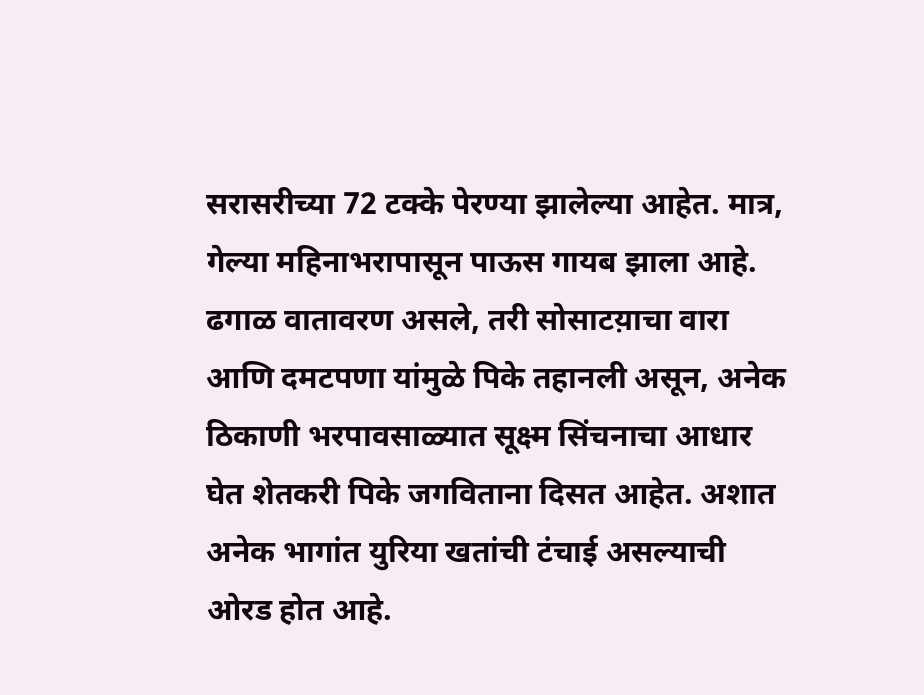सरासरीच्या 72 टक्के पेरण्या झालेल्या आहेत. मात्र, गेल्या महिनाभरापासून पाऊस गायब झाला आहे. ढगाळ वातावरण असले, तरी सोसाटय़ाचा वारा आणि दमटपणा यांमुळे पिके तहानली असून, अनेक ठिकाणी भरपावसाळ्यात सूक्ष्म सिंचनाचा आधार घेत शेतकरी पिके जगविताना दिसत आहेत. अशात अनेक भागांत युरिया खतांची टंचाई असल्याची ओरड होत आहे.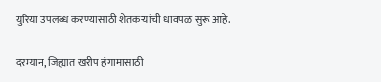युरिया उपलब्ध करण्यासाठी शेतकऱ्यांची धावपळ सुरू आहे.

दरम्यान, जिह्यात खरीप हंगामासाठी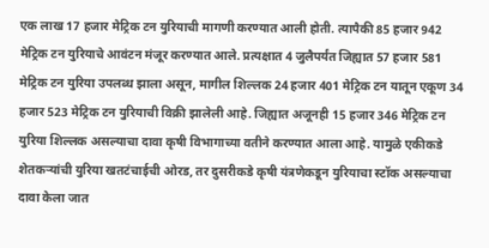एक लाख 17 हजार मेट्रिक टन युरियाची मागणी करण्यात आली होती. त्यापैकी 85 हजार 942 मेट्रिक टन युरियाचे आवंटन मंजूर करण्यात आले. प्रत्यक्षात 4 जुलैपर्यंत जिह्यात 57 हजार 581 मेट्रिक टन युरिया उपलब्ध झाला असून, मागील शिल्लक 24 हजार 401 मेट्रिक टन यातून एकूण 34 हजार 523 मेट्रिक टन युरियाची विक्री झालेली आहे. जिह्यात अजूनही 15 हजार 346 मेट्रिक टन युरिया शिल्लक असल्याचा दावा कृषी विभागाच्या वतीने करण्यात आला आहे. यामुळे एकीकडे शेतकऱ्यांची युरिया खतटंचाईची ओरड, तर दुसरीकडे कृषी यंत्रणेकडून युरियाचा स्टॉक असल्याचा दावा केला जात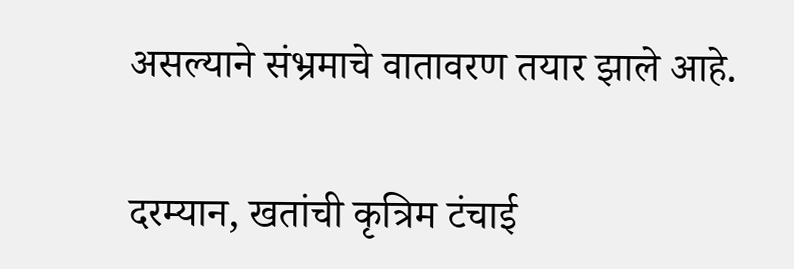असल्याने संभ्रमाचे वातावरण तयार झाले आहे.

दरम्यान, खतांची कृत्रिम टंचाई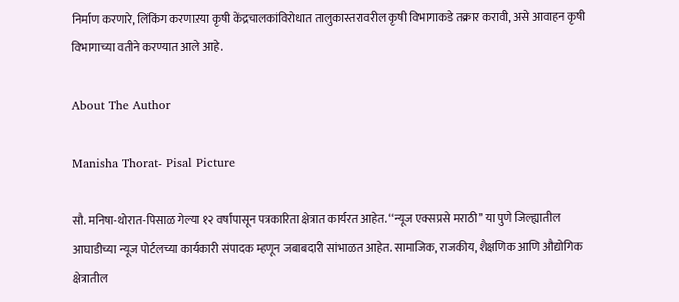निर्माण करणारे, लिंकिंग करणाऱया कृषी केंद्रचालकांविरोधात तालुकास्तरावरील कृषी विभागाकडे तक्रार करावी, असे आवाहन कृषी विभागाच्या वतीने करण्यात आले आहे.

About The Author

Manisha Thorat- Pisal Picture

सौ. मनिषा-थोरात-पिसाळ गेल्या १२ वर्षांपासून पत्रकारिता क्षेत्रात कार्यरत आहेत. ‘‘न्यूज एक्सप्रसे मराठी’’ या पुणे जिल्ह्यातील आघाडीच्या न्यूज पोर्टलच्या कार्यकारी संपादक म्हणून जबाबदारी सांभाळत आहेत. सामाजिक, राजकीय, शैक्षणिक आणि औद्योगिक क्षेत्रातील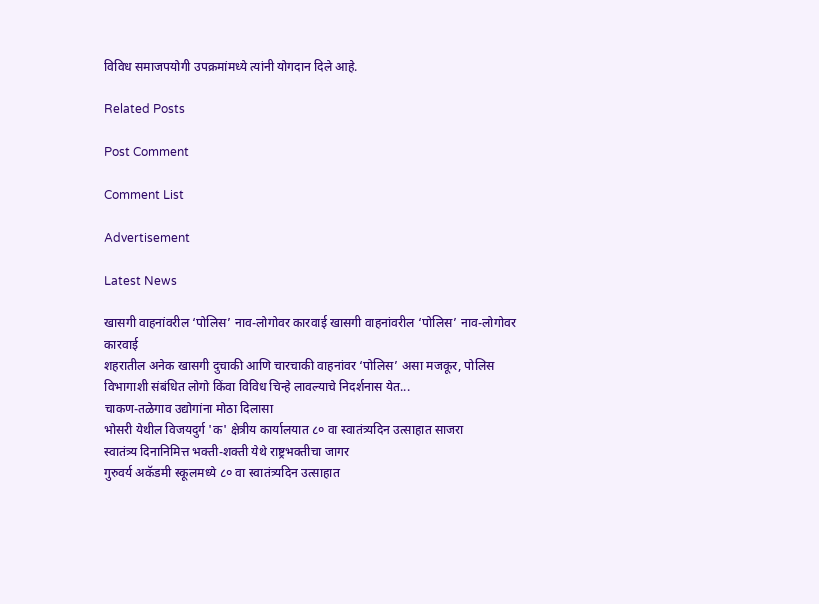विविध समाजपयोगी उपक्रमांमध्ये त्यांनी योगदान दिले आहे.

Related Posts

Post Comment

Comment List

Advertisement

Latest News

खासगी वाहनांवरील ‘पोलिस’ नाव-लोगोवर कारवाई खासगी वाहनांवरील ‘पोलिस’ नाव-लोगोवर कारवाई
शहरातील अनेक खासगी दुचाकी आणि चारचाकी वाहनांवर ‘पोलिस’ असा मजकूर, पोलिस विभागाशी संबंधित लोगो किंवा विविध चिन्हे लावल्याचे निदर्शनास येत...
चाकण-तळेगाव उद्योगांना मोठा दिलासा
भोसरी येथील विजयदुर्ग 'क' क्षेत्रीय कार्यालयात ८० वा स्वातंत्र्यदिन उत्साहात साजरा
स्वातंत्र्य दिनानिमित्त भक्ती-शक्ती येथे राष्ट्रभक्तीचा जागर
गुरुवर्य अकॅडमी स्कूलमध्ये ८० वा स्वातंत्र्यदिन उत्साहात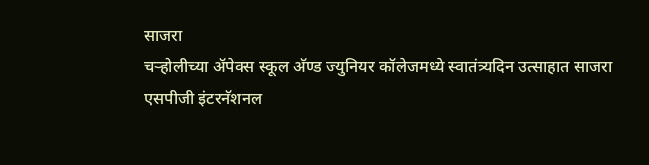साजरा
चऱ्होलीच्या अ‍ॅपेक्स स्कूल अ‍ॅण्ड ज्युनियर कॉलेजमध्ये स्वातंत्र्यदिन उत्साहात साजरा
एसपीजी इंटरनॅशनल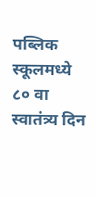पब्लिक स्कूलमध्ये ८० वा स्वातंत्र्य दिन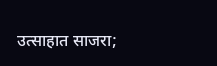उत्साहात साजरा;